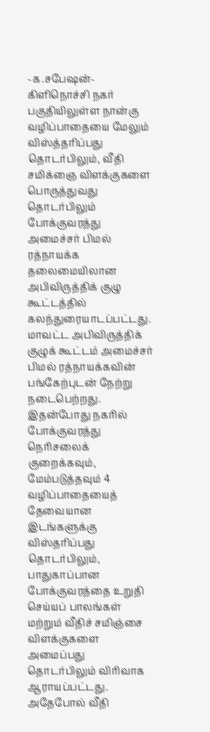-க.சபேஷன்-
கிளிநொச்சி நகர் பகுதியிலுள்ள நான்கு வழிப்பாதையை மேலும் விஸ்த்தரிப்பது தொடர்பிலும், வீதி சமிக்ஞை விளக்குகளை பொருத்துவது தொடர்பிலும் போக்குவரத்து அமைச்சர் பிமல் ரத்நாயக்க தலைமையிலான அபிவிருத்திக் குழு கூட்டத்தில் கலந்துரையாடப்பட்டது.
மாவட்ட அபிவிருத்திக் குழுக் கூட்டம் அமைச்சர் பிமல் ரத்நாயக்கவின் பங்கேற்புடன் நேற்று நடைபெற்றது. இதன்போது நகரில் போக்குவரத்து நெரிசலைக் குறைக்கவும், மேம்படுத்தவும் 4 வழிப்பாதையைத் தேவையான இடங்களுக்கு விஸ்தரிப்பது தொடர்பிலும், பாதுகாப்பான போக்குவரத்தை உறுதி செய்யப் பாலங்கள் மற்றும் வீதிச் சமிஞ்சை விளக்குகளை அமைப்பது தொடர்பிலும் விரிவாக ஆராயப்பட்டது.
அதேபோல் வீதி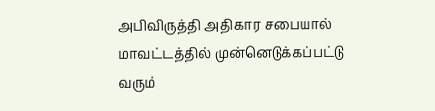அபிவிருத்தி அதிகார சபையால் மாவட்டத்தில் முன்னெடுக்கப்பட்டு வரும்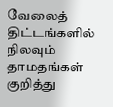வேலைத் திட்டங்களில் நிலவும் தாமதங்கள் குறித்து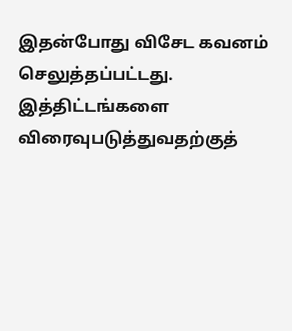இதன்போது விசேட கவனம் செலுத்தப்பட்டது. இத்திட்டங்களை விரைவுபடுத்துவதற்குத்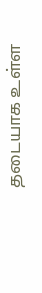தடையாக உள்ள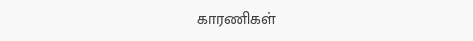காரணிகள்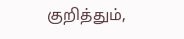குறித்தும்,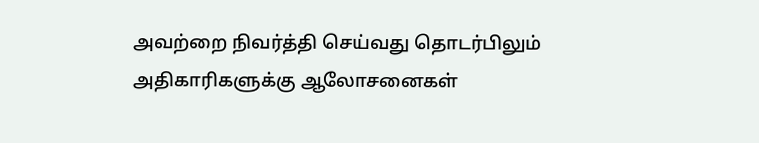அவற்றை நிவர்த்தி செய்வது தொடர்பிலும் அதிகாரிகளுக்கு ஆலோசனைகள்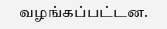வழங்கப்பட்டன.